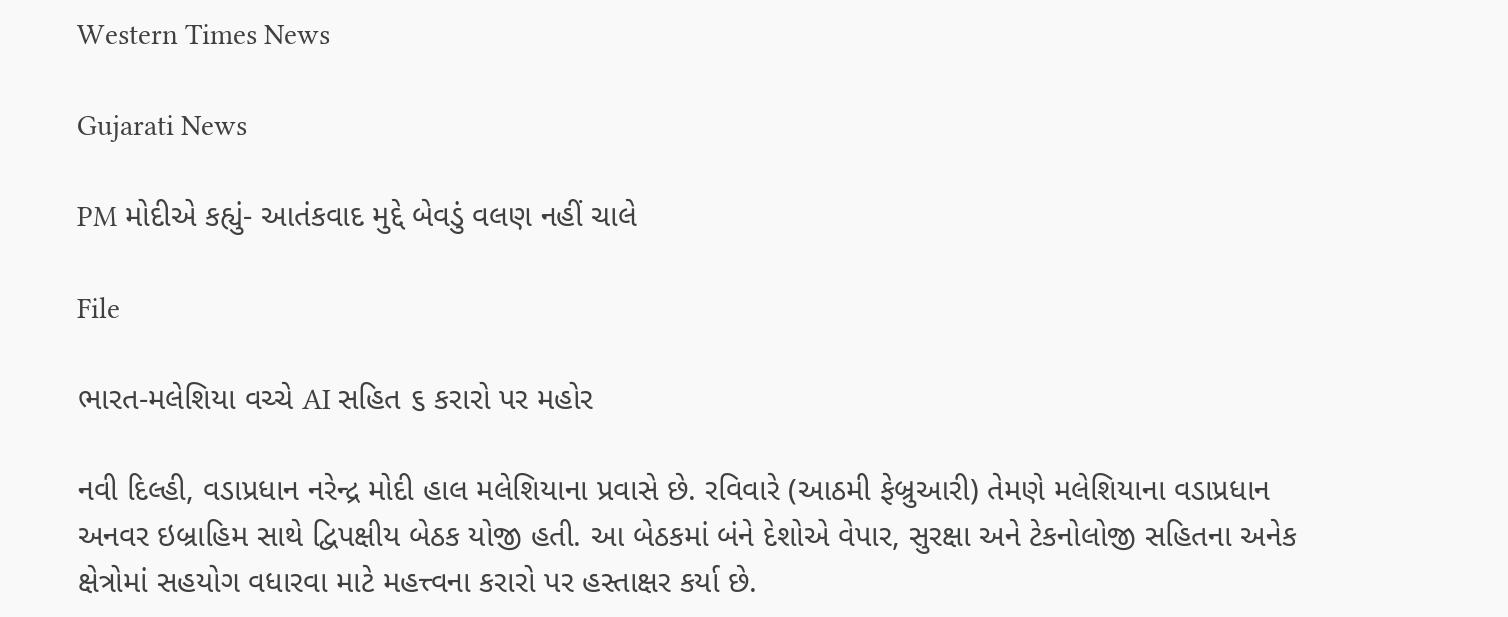Western Times News

Gujarati News

PM મોદીએ કહ્યું- આતંકવાદ મુદ્દે બેવડું વલણ નહીં ચાલે

File

ભારત-મલેશિયા વચ્ચે AI સહિત ૬ કરારો પર મહોર

નવી દિલ્હી, વડાપ્રધાન નરેન્દ્ર મોદી હાલ મલેશિયાના પ્રવાસે છે. રવિવારે (આઠમી ફેબ્રુઆરી) તેમણે મલેશિયાના વડાપ્રધાન અનવર ઇબ્રાહિમ સાથે દ્વિપક્ષીય બેઠક યોજી હતી. આ બેઠકમાં બંને દેશોએ વેપાર, સુરક્ષા અને ટેકનોલોજી સહિતના અનેક ક્ષેત્રોમાં સહયોગ વધારવા માટે મહત્ત્વના કરારો પર હસ્તાક્ષર કર્યા છે.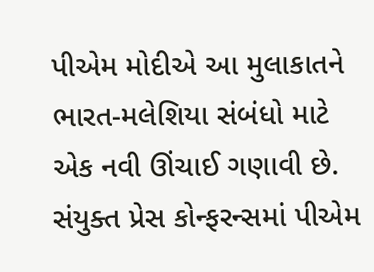પીએમ મોદીએ આ મુલાકાતને ભારત-મલેશિયા સંબંધો માટે એક નવી ઊંચાઈ ગણાવી છે. સંયુક્ત પ્રેસ કોન્ફરન્સમાં પીએમ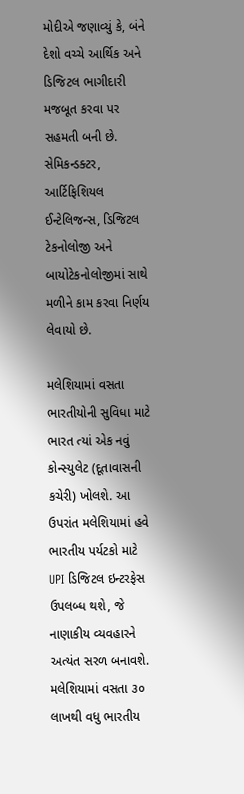મોદીએ જણાવ્યું કે, બંને દેશો વચ્ચે આર્થિક અને ડિજિટલ ભાગીદારી મજબૂત કરવા પર સહમતી બની છે. સેમિકન્ડક્ટર, આર્ટિફિશિયલ ઈન્ટેલિજન્સ, ડિજિટલ ટેકનોલોજી અને બાયોટેકનોલોજીમાં સાથે મળીને કામ કરવા નિર્ણય લેવાયો છે.

મલેશિયામાં વસતા ભારતીયોની સુવિધા માટે ભારત ત્યાં એક નવું કોન્સ્યુલેટ (દૂતાવાસની કચેરી) ખોલશે. આ ઉપરાંત મલેશિયામાં હવે ભારતીય પર્યટકો માટે UPI ડિજિટલ ઇન્ટરફેસ ઉપલબ્ધ થશે, જે નાણાકીય વ્યવહારને અત્યંત સરળ બનાવશે.  મલેશિયામાં વસતા ૩૦ લાખથી વધુ ભારતીય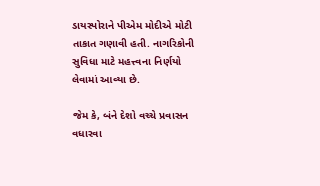ડાયસ્પોરાને પીએમ મોદીએ મોટી તાકાત ગણાવી હતી. નાગરિકોની સુવિધા માટે મહત્ત્વના નિર્ણયો લેવામાં આવ્યા છે.

જેમ કે, બંને દેશો વચ્ચે પ્રવાસન વધારવા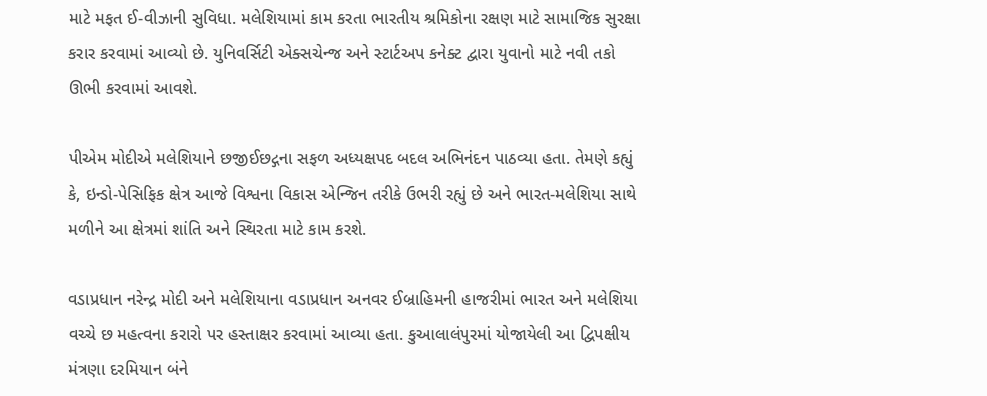માટે મફત ઈ-વીઝાની સુવિધા. મલેશિયામાં કામ કરતા ભારતીય શ્રમિકોના રક્ષણ માટે સામાજિક સુરક્ષા કરાર કરવામાં આવ્યો છે. યુનિવર્સિટી એક્સચેન્જ અને સ્ટાર્ટઅપ કનેક્ટ દ્વારા યુવાનો માટે નવી તકો ઊભી કરવામાં આવશે.

પીએમ મોદીએ મલેશિયાને છજીઈછદ્ગના સફળ અધ્યક્ષપદ બદલ અભિનંદન પાઠવ્યા હતા. તેમણે કહ્યું કે, ઇન્ડો-પેસિફિક ક્ષેત્ર આજે વિશ્વના વિકાસ એન્જિન તરીકે ઉભરી રહ્યું છે અને ભારત-મલેશિયા સાથે મળીને આ ક્ષેત્રમાં શાંતિ અને સ્થિરતા માટે કામ કરશે.

વડાપ્રધાન નરેન્દ્ર મોદી અને મલેશિયાના વડાપ્રધાન અનવર ઈબ્રાહિમની હાજરીમાં ભારત અને મલેશિયા વચ્ચે છ મહત્વના કરારો પર હસ્તાક્ષર કરવામાં આવ્યા હતા. કુઆલાલંપુરમાં યોજાયેલી આ દ્વિપક્ષીય મંત્રણા દરમિયાન બંને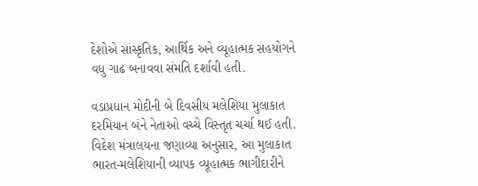દેશોએ સાંસ્કૃતિક, આર્થિક અને વ્યૂહાત્મક સહયોગને વધુ ગાઢ બનાવવા સંમતિ દર્શાવી હતી.

વડાપ્રધાન મોદીની બે દિવસીય મલેશિયા મુલાકાત દરમિયાન બંને નેતાઓ વચ્ચે વિસ્તૃત ચર્ચા થઈ હતી. વિદેશ મંત્રાલયના જણાવ્યા અનુસાર, આ મુલાકાત ભારત-મલેશિયાની વ્યાપક વ્યૂહાત્મક ભાગીદારીને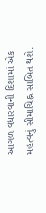આગળ વધારવાની દિશામાં એક મહત્વનું સીમાચિહ્ન સાબિત થશે.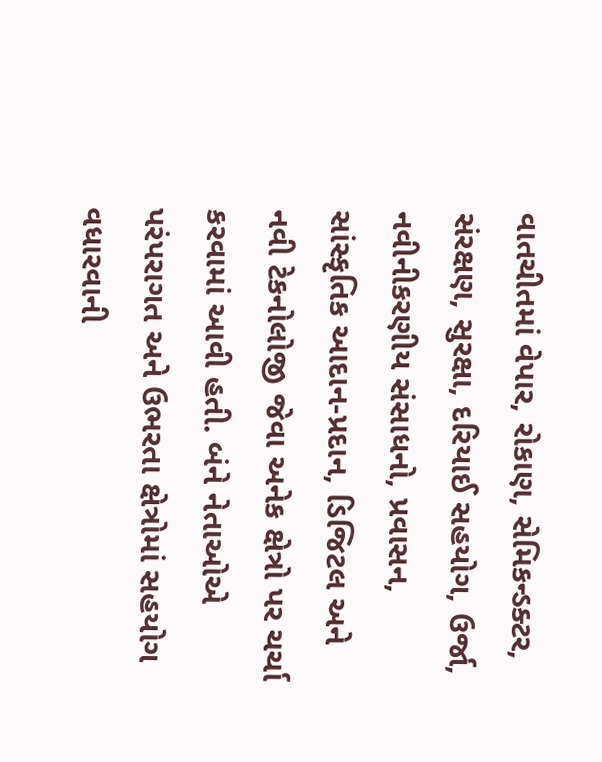વાતચીતમાં વેપાર, રોકાણ, સેમિકન્ડક્ટર, સંરક્ષણ, સુરક્ષા, દરિયાઈ સહયોગ, ઉર્જા, નવીનીકરણીય સંસાધનો, પ્રવાસન, સાંસ્કૃતિક આદાન-પ્રદાન, ડિજિટલ અને નવી ટેકનોલોજી જેવા અનેક ક્ષેત્રો પર ચર્ચા કરવામાં આવી હતી. બંને નેતાઓએ પરંપરાગત અને ઉભરતા ક્ષેત્રોમાં સહયોગ વધારવાની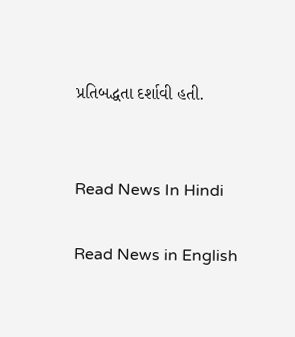પ્રતિબદ્ધતા દર્શાવી હતી.


Read News In Hindi

Read News in English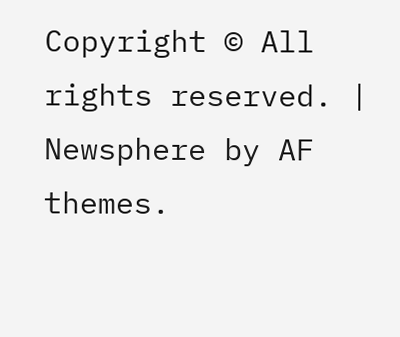Copyright © All rights reserved. | Newsphere by AF themes.